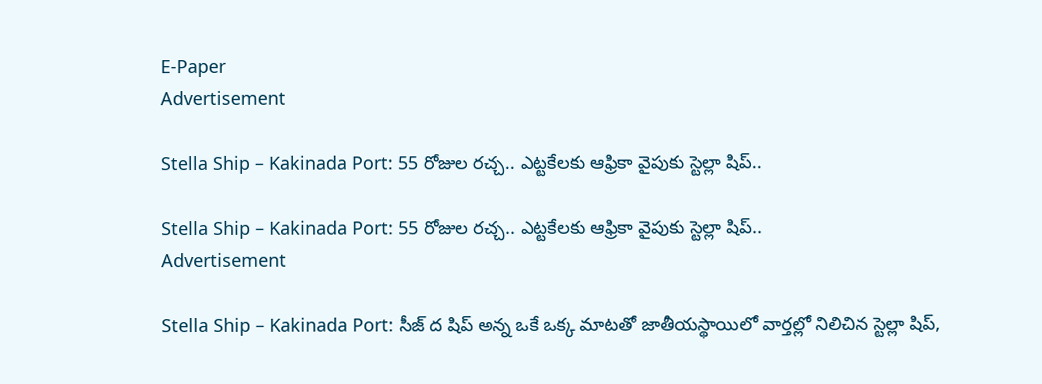E-Paper
Advertisement

Stella Ship – Kakinada Port: 55 రోజుల రచ్చ.. ఎట్టకేలకు ఆఫ్రికా వైపుకు స్టెల్లా షిప్..

Stella Ship – Kakinada Port: 55 రోజుల రచ్చ.. ఎట్టకేలకు ఆఫ్రికా వైపుకు స్టెల్లా షిప్..
Advertisement

Stella Ship – Kakinada Port: సీజ్ ద షిప్ అన్న ఒకే ఒక్క మాటతో జాతీయస్థాయిలో వార్తల్లో నిలిచిన స్టెల్లా షిప్,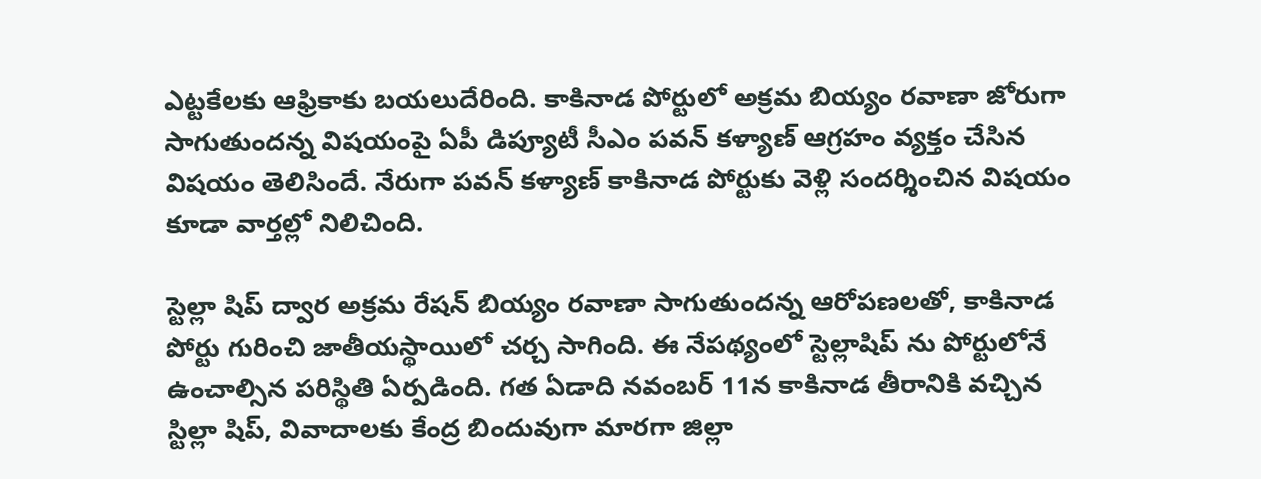ఎట్టకేలకు ఆఫ్రికాకు బయలుదేరింది. కాకినాడ పోర్టులో అక్రమ బియ్యం రవాణా జోరుగా సాగుతుందన్న విషయంపై ఏపీ డిప్యూటీ సీఎం పవన్ కళ్యాణ్ ఆగ్రహం వ్యక్తం చేసిన విషయం తెలిసిందే. నేరుగా పవన్ కళ్యాణ్ కాకినాడ పోర్టుకు వెళ్లి సందర్శించిన విషయం కూడా వార్తల్లో నిలిచింది.

స్టెల్లా షిప్ ద్వార అక్రమ రేషన్ బియ్యం రవాణా సాగుతుందన్న ఆరోపణలతో, కాకినాడ పోర్టు గురించి జాతీయస్థాయిలో చర్చ సాగింది. ఈ నేపథ్యంలో స్టెల్లాషిప్ ను పోర్టులోనే ఉంచాల్సిన పరిస్థితి ఏర్పడింది. గత ఏడాది నవంబర్ 11న కాకినాడ తీరానికి వచ్చిన స్టిల్లా షిప్, వివాదాలకు కేంద్ర బిందువుగా మారగా జిల్లా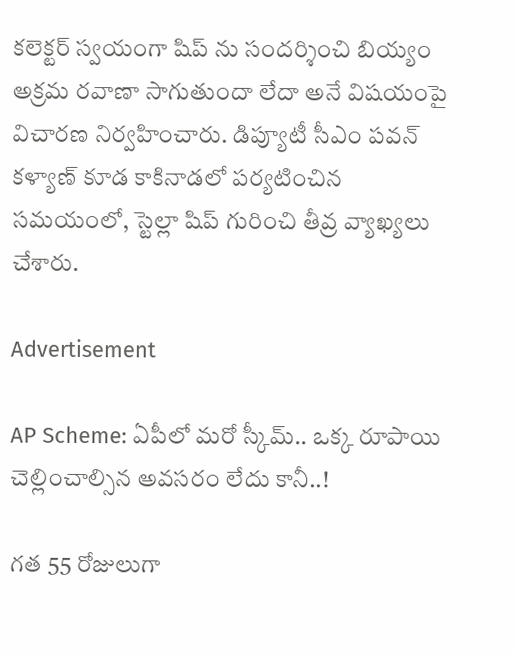కలెక్టర్ స్వయంగా షిప్ ను సందర్శించి బియ్యం అక్రమ రవాణా సాగుతుందా లేదా అనే విషయంపై విచారణ నిర్వహించారు. డిప్యూటీ సీఎం పవన్ కళ్యాణ్ కూడ కాకినాడలో పర్యటించిన సమయంలో, స్టెల్లా షిప్ గురించి తీవ్ర వ్యాఖ్యలు చేశారు.

Advertisement

AP Scheme: ఏపీలో మరో స్కీమ్.. ఒక్క రూపాయి చెల్లించాల్సిన అవసరం లేదు కానీ..!

గత 55 రోజులుగా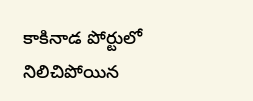కాకినాడ పోర్టులో నిలిచిపోయిన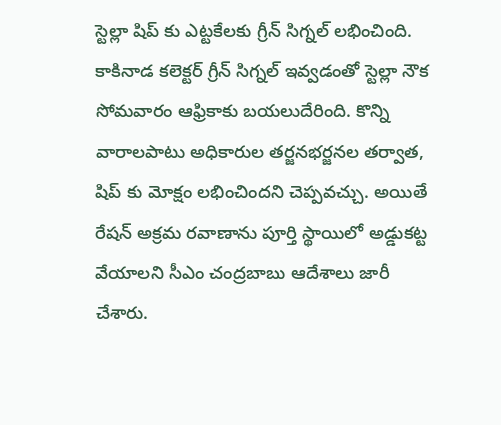స్టెల్లా షిప్ కు ఎట్టకేలకు గ్రీన్ సిగ్నల్ లభించింది. కాకినాడ కలెక్టర్ గ్రీన్ సిగ్నల్ ఇవ్వడంతో స్టెల్లా నౌక సోమవారం ఆఫ్రికాకు బయలుదేరింది. కొన్ని వారాలపాటు అధికారుల తర్జనభర్జనల తర్వాత, షిప్ కు మోక్షం లభించిందని చెప్పవచ్చు. అయితే రేషన్ అక్రమ రవాణాను పూర్తి స్థాయిలో అడ్డుకట్ట వేయాలని సీఎం చంద్రబాబు ఆదేశాలు జారీ చేశారు.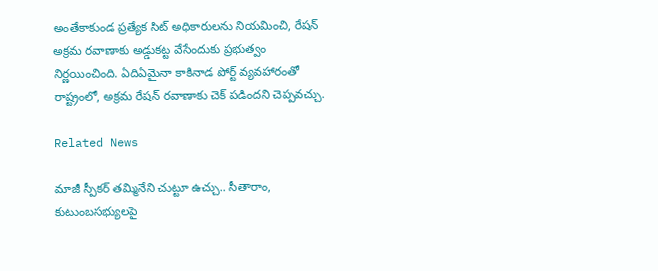అంతేకాకుండ ప్రత్యేక సిట్ అధికారులను నియమించి, రేషన్ అక్రమ రవాణాకు అడ్డుకట్ట వేసేందుకు ప్రభుత్వం నిర్ణయించింది. ఏదిఏమైనా కాకినాడ పోర్ట్ వ్యవహారంతో రాష్ట్రంలో, అక్రమ రేషన్ రవాణాకు చెక్ పడిందని చెప్పవచ్చు.

Related News

మాజీ స్పీకర్ తమ్మినేని చుట్టూ ఉచ్చు.. సీతారాం, కుటుంబసభ్యులపై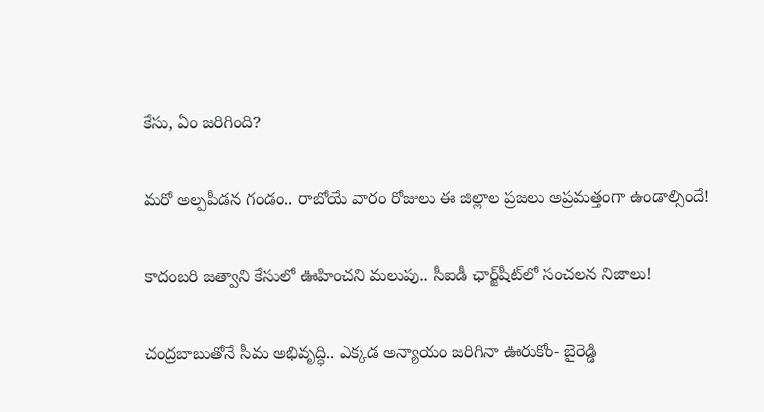కేసు, ఏం జరిగింది?

మరో అల్పపీడన గండం.. రాబోయే వారం రోజులు ఈ జిల్లాల ప్రజలు అప్రమత్తంగా ఉండాల్సిందే!

కాదంబరి జత్వాని కేసులో ఊహించని మలుపు.. సీఐడీ ఛార్జ్‌షీట్‌లో సంచలన నిజాలు!

చంద్రబాబుతోనే సీమ అభివృద్ధి.. ఎక్కడ అన్యాయం జరిగినా ఊరుకోం- బైరెడ్డి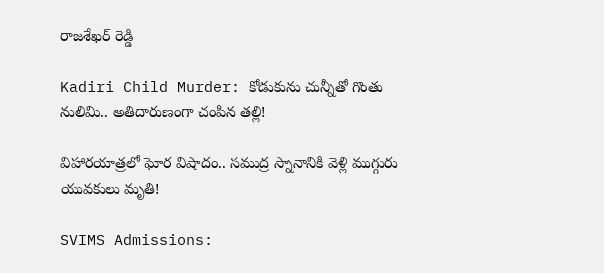రాజశేఖర్ రెడ్డి

Kadiri Child Murder: కోడుకును చున్నీతో గొంతు నులిమి.. అతిదారుణంగా చంపిన తల్లి!

విహారయాత్రలో ఘోర విషాదం.. సముద్ర స్నానానికి వెళ్లి ముగ్గురు యువకులు మృతి!

SVIMS Admissions: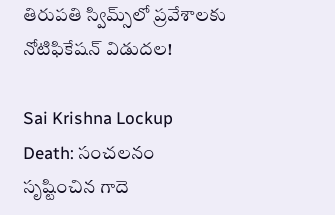తిరుపతి స్విమ్స్‌లో ప్రవేశాలకు నోటిఫికేషన్ విడుదల!

Sai Krishna Lockup Death: సంచలనం సృష్టించిన గాదె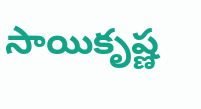సాయికృష్ణ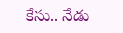కేసు.. నేడు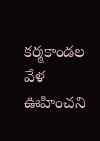కర్మకాండల వేళ ఊహించని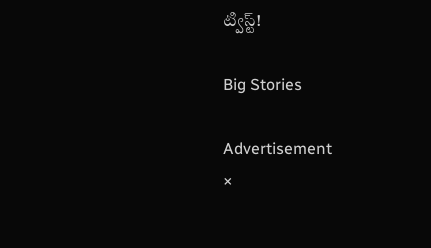ట్విస్ట్!

Big Stories

Advertisement
×